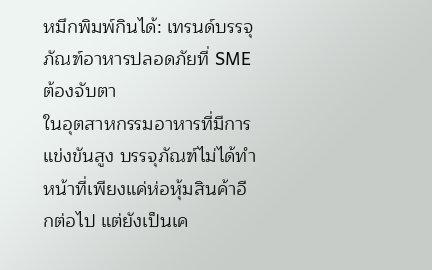หมึกพิมพ์กินได้: เทรนด์บรรจุภัณฑ์อาหารปลอดภัยที่ SME ต้องจับตา
ในอุตสาหกรรมอาหารที่มีการแข่งขันสูง บรรจุภัณฑ์ไม่ได้ทำหน้าที่เพียงแค่ห่อหุ้มสินค้าอีกต่อไป แต่ยังเป็นเค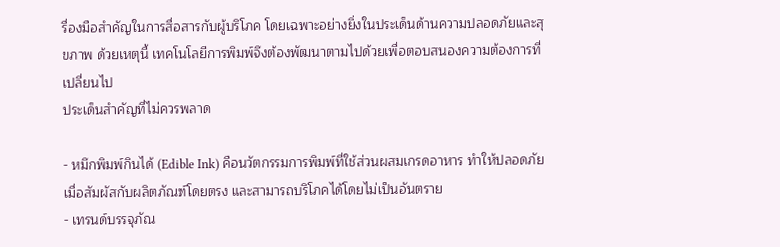รื่องมือสำคัญในการสื่อสารกับผู้บริโภค โดยเฉพาะอย่างยิ่งในประเด็นด้านความปลอดภัยและสุขภาพ ด้วยเหตุนี้ เทคโนโลยีการพิมพ์จึงต้องพัฒนาตามไปด้วยเพื่อตอบสนองความต้องการที่เปลี่ยนไป
ประเด็นสำคัญที่ไม่ควรพลาด

- หมึกพิมพ์กินได้ (Edible Ink) คือนวัตกรรมการพิมพ์ที่ใช้ส่วนผสมเกรดอาหาร ทำให้ปลอดภัยเมื่อสัมผัสกับผลิตภัณฑ์โดยตรง และสามารถบริโภคได้โดยไม่เป็นอันตราย
- เทรนด์บรรจุภัณ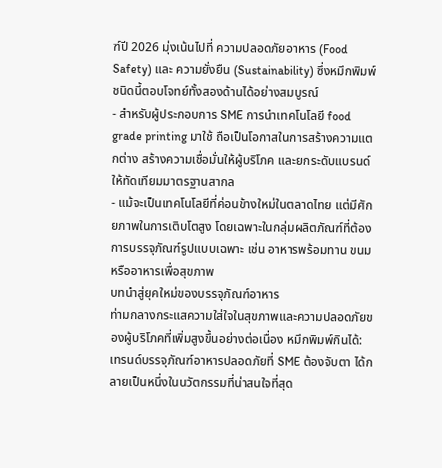ฑ์ปี 2026 มุ่งเน้นไปที่ ความปลอดภัยอาหาร (Food Safety) และ ความยั่งยืน (Sustainability) ซึ่งหมึกพิมพ์ชนิดนี้ตอบโจทย์ทั้งสองด้านได้อย่างสมบูรณ์
- สำหรับผู้ประกอบการ SME การนำเทคโนโลยี food grade printing มาใช้ ถือเป็นโอกาสในการสร้างความแตกต่าง สร้างความเชื่อมั่นให้ผู้บริโภค และยกระดับแบรนด์ให้ทัดเทียมมาตรฐานสากล
- แม้จะเป็นเทคโนโลยีที่ค่อนข้างใหม่ในตลาดไทย แต่มีศักยภาพในการเติบโตสูง โดยเฉพาะในกลุ่มผลิตภัณฑ์ที่ต้องการบรรจุภัณฑ์รูปแบบเฉพาะ เช่น อาหารพร้อมทาน ขนม หรืออาหารเพื่อสุขภาพ
บทนำสู่ยุคใหม่ของบรรจุภัณฑ์อาหาร
ท่ามกลางกระแสความใส่ใจในสุขภาพและความปลอดภัยของผู้บริโภคที่เพิ่มสูงขึ้นอย่างต่อเนื่อง หมึกพิมพ์กินได้: เทรนด์บรรจุภัณฑ์อาหารปลอดภัยที่ SME ต้องจับตา ได้กลายเป็นหนึ่งในนวัตกรรมที่น่าสนใจที่สุด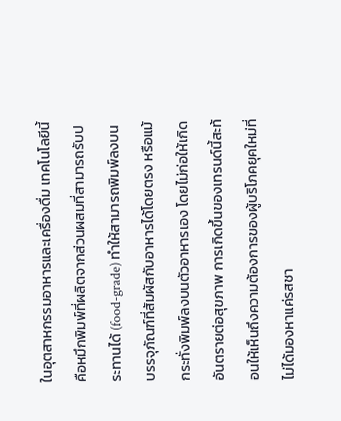ในอุตสาหกรรมอาหารและเครื่องดื่ม เทคโนโลยีนี้คือหมึกพิมพ์ที่ผลิตจากส่วนผสมที่สามารถรับประทานได้ (food-grade) ทำให้สามารถพิมพ์ลงบนบรรจุภัณฑ์ที่สัมผัสกับอาหารได้โดยตรง หรือแม้กระทั่งพิมพ์ลงบนตัวอาหารเอง โดยไม่ก่อให้เกิดอันตรายต่อสุขภาพ การเกิดขึ้นของเทรนด์นี้สะท้อนให้เห็นถึงความต้องการของผู้บริโภคยุคใหม่ที่ไม่ได้มองหาแค่รสชา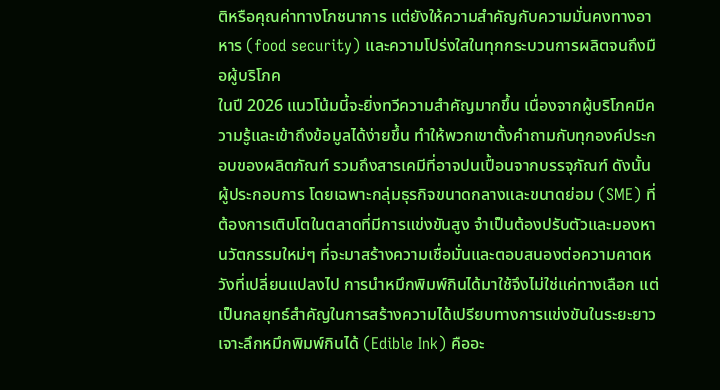ติหรือคุณค่าทางโภชนาการ แต่ยังให้ความสำคัญกับความมั่นคงทางอาหาร (food security) และความโปร่งใสในทุกกระบวนการผลิตจนถึงมือผู้บริโภค
ในปี 2026 แนวโน้มนี้จะยิ่งทวีความสำคัญมากขึ้น เนื่องจากผู้บริโภคมีความรู้และเข้าถึงข้อมูลได้ง่ายขึ้น ทำให้พวกเขาตั้งคำถามกับทุกองค์ประกอบของผลิตภัณฑ์ รวมถึงสารเคมีที่อาจปนเปื้อนจากบรรจุภัณฑ์ ดังนั้น ผู้ประกอบการ โดยเฉพาะกลุ่มธุรกิจขนาดกลางและขนาดย่อม (SME) ที่ต้องการเติบโตในตลาดที่มีการแข่งขันสูง จำเป็นต้องปรับตัวและมองหานวัตกรรมใหม่ๆ ที่จะมาสร้างความเชื่อมั่นและตอบสนองต่อความคาดหวังที่เปลี่ยนแปลงไป การนำหมึกพิมพ์กินได้มาใช้จึงไม่ใช่แค่ทางเลือก แต่เป็นกลยุทธ์สำคัญในการสร้างความได้เปรียบทางการแข่งขันในระยะยาว
เจาะลึกหมึกพิมพ์กินได้ (Edible Ink) คืออะ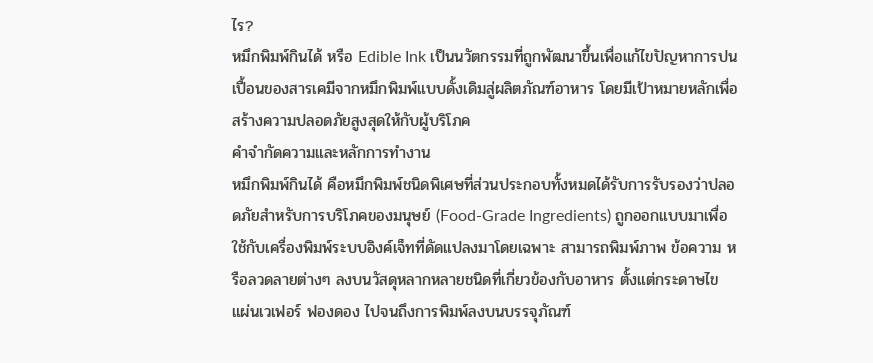ไร?
หมึกพิมพ์กินได้ หรือ Edible Ink เป็นนวัตกรรมที่ถูกพัฒนาขึ้นเพื่อแก้ไขปัญหาการปนเปื้อนของสารเคมีจากหมึกพิมพ์แบบดั้งเดิมสู่ผลิตภัณฑ์อาหาร โดยมีเป้าหมายหลักเพื่อสร้างความปลอดภัยสูงสุดให้กับผู้บริโภค
คำจำกัดความและหลักการทำงาน
หมึกพิมพ์กินได้ คือหมึกพิมพ์ชนิดพิเศษที่ส่วนประกอบทั้งหมดได้รับการรับรองว่าปลอดภัยสำหรับการบริโภคของมนุษย์ (Food-Grade Ingredients) ถูกออกแบบมาเพื่อใช้กับเครื่องพิมพ์ระบบอิงค์เจ็ทที่ดัดแปลงมาโดยเฉพาะ สามารถพิมพ์ภาพ ข้อความ หรือลวดลายต่างๆ ลงบนวัสดุหลากหลายชนิดที่เกี่ยวข้องกับอาหาร ตั้งแต่กระดาษไข แผ่นเวเฟอร์ ฟองดอง ไปจนถึงการพิมพ์ลงบนบรรจุภัณฑ์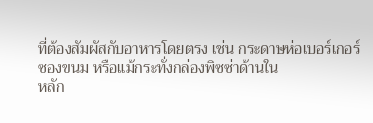ที่ต้องสัมผัสกับอาหารโดยตรง เช่น กระดาษห่อเบอร์เกอร์ ซองขนม หรือแม้กระทั่งกล่องพิซซ่าด้านใน
หลัก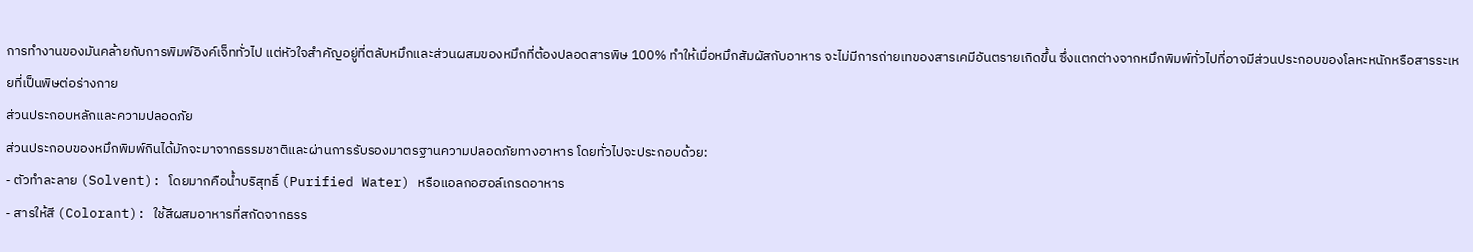การทำงานของมันคล้ายกับการพิมพ์อิงค์เจ็ททั่วไป แต่หัวใจสำคัญอยู่ที่ตลับหมึกและส่วนผสมของหมึกที่ต้องปลอดสารพิษ 100% ทำให้เมื่อหมึกสัมผัสกับอาหาร จะไม่มีการถ่ายเทของสารเคมีอันตรายเกิดขึ้น ซึ่งแตกต่างจากหมึกพิมพ์ทั่วไปที่อาจมีส่วนประกอบของโลหะหนักหรือสารระเหยที่เป็นพิษต่อร่างกาย
ส่วนประกอบหลักและความปลอดภัย
ส่วนประกอบของหมึกพิมพ์กินได้มักจะมาจากธรรมชาติและผ่านการรับรองมาตรฐานความปลอดภัยทางอาหาร โดยทั่วไปจะประกอบด้วย:
- ตัวทำละลาย (Solvent): โดยมากคือน้ำบริสุทธิ์ (Purified Water) หรือแอลกอฮอล์เกรดอาหาร
- สารให้สี (Colorant): ใช้สีผสมอาหารที่สกัดจากธรร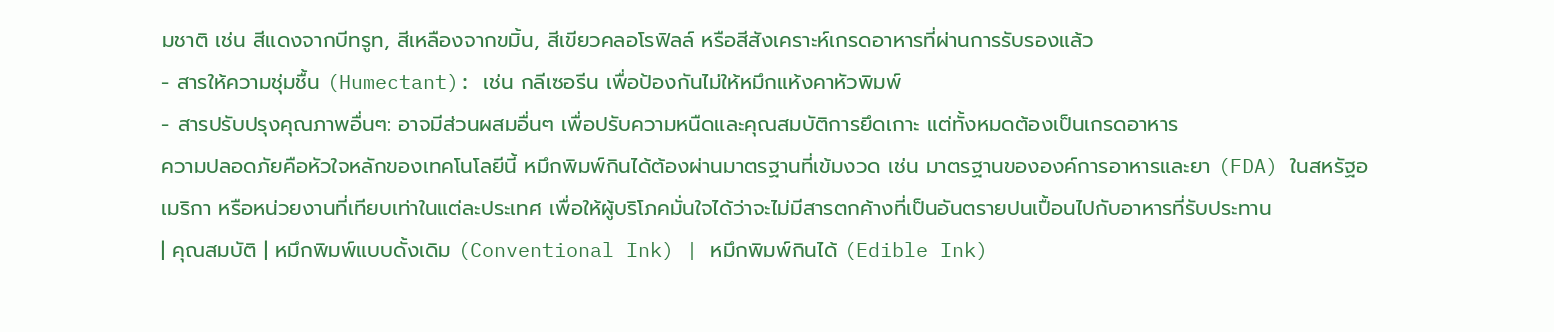มชาติ เช่น สีแดงจากบีทรูท, สีเหลืองจากขมิ้น, สีเขียวคลอโรฟิลล์ หรือสีสังเคราะห์เกรดอาหารที่ผ่านการรับรองแล้ว
- สารให้ความชุ่มชื้น (Humectant): เช่น กลีเซอรีน เพื่อป้องกันไม่ให้หมึกแห้งคาหัวพิมพ์
- สารปรับปรุงคุณภาพอื่นๆ: อาจมีส่วนผสมอื่นๆ เพื่อปรับความหนืดและคุณสมบัติการยึดเกาะ แต่ทั้งหมดต้องเป็นเกรดอาหาร
ความปลอดภัยคือหัวใจหลักของเทคโนโลยีนี้ หมึกพิมพ์กินได้ต้องผ่านมาตรฐานที่เข้มงวด เช่น มาตรฐานขององค์การอาหารและยา (FDA) ในสหรัฐอเมริกา หรือหน่วยงานที่เทียบเท่าในแต่ละประเทศ เพื่อให้ผู้บริโภคมั่นใจได้ว่าจะไม่มีสารตกค้างที่เป็นอันตรายปนเปื้อนไปกับอาหารที่รับประทาน
| คุณสมบัติ | หมึกพิมพ์แบบดั้งเดิม (Conventional Ink) | หมึกพิมพ์กินได้ (Edible Ink)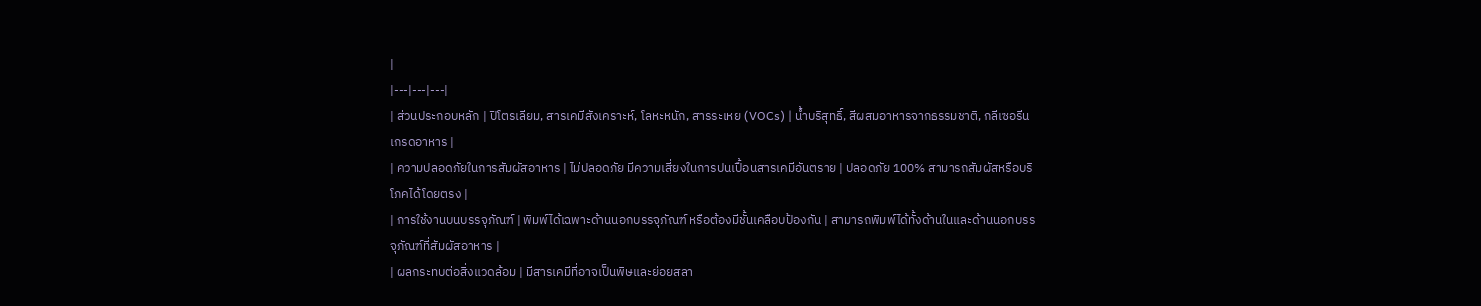|
|---|---|---|
| ส่วนประกอบหลัก | ปิโตรเลียม, สารเคมีสังเคราะห์, โลหะหนัก, สารระเหย (VOCs) | น้ำบริสุทธิ์, สีผสมอาหารจากธรรมชาติ, กลีเซอรีนเกรดอาหาร |
| ความปลอดภัยในการสัมผัสอาหาร | ไม่ปลอดภัย มีความเสี่ยงในการปนเปื้อนสารเคมีอันตราย | ปลอดภัย 100% สามารถสัมผัสหรือบริโภคได้โดยตรง |
| การใช้งานบนบรรจุภัณฑ์ | พิมพ์ได้เฉพาะด้านนอกบรรจุภัณฑ์ หรือต้องมีชั้นเคลือบป้องกัน | สามารถพิมพ์ได้ทั้งด้านในและด้านนอกบรรจุภัณฑ์ที่สัมผัสอาหาร |
| ผลกระทบต่อสิ่งแวดล้อม | มีสารเคมีที่อาจเป็นพิษและย่อยสลา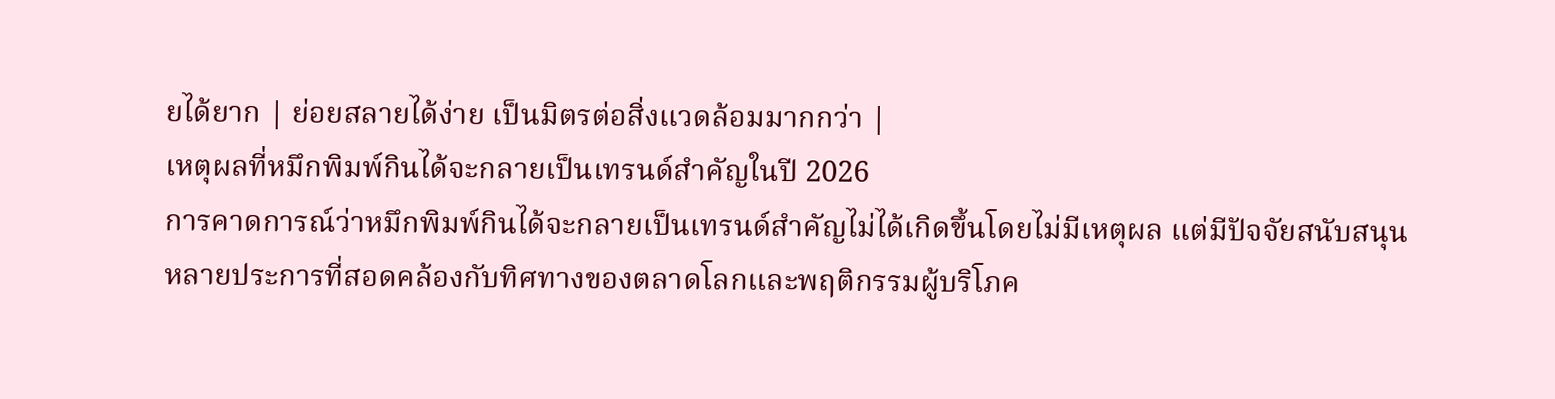ยได้ยาก | ย่อยสลายได้ง่าย เป็นมิตรต่อสิ่งแวดล้อมมากกว่า |
เหตุผลที่หมึกพิมพ์กินได้จะกลายเป็นเทรนด์สำคัญในปี 2026
การคาดการณ์ว่าหมึกพิมพ์กินได้จะกลายเป็นเทรนด์สำคัญไม่ได้เกิดขึ้นโดยไม่มีเหตุผล แต่มีปัจจัยสนับสนุนหลายประการที่สอดคล้องกับทิศทางของตลาดโลกและพฤติกรรมผู้บริโภค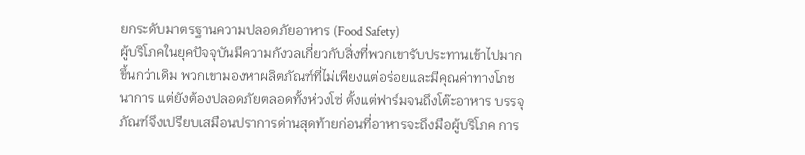ยกระดับมาตรฐานความปลอดภัยอาหาร (Food Safety)
ผู้บริโภคในยุคปัจจุบันมีความกังวลเกี่ยวกับสิ่งที่พวกเขารับประทานเข้าไปมากขึ้นกว่าเดิม พวกเขามองหาผลิตภัณฑ์ที่ไม่เพียงแต่อร่อยและมีคุณค่าทางโภชนาการ แต่ยังต้องปลอดภัยตลอดทั้งห่วงโซ่ ตั้งแต่ฟาร์มจนถึงโต๊ะอาหาร บรรจุภัณฑ์จึงเปรียบเสมือนปราการด่านสุดท้ายก่อนที่อาหารจะถึงมือผู้บริโภค การ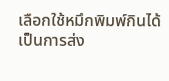เลือกใช้หมึกพิมพ์กินได้เป็นการส่ง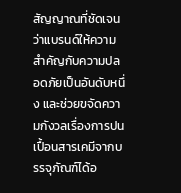สัญญาณที่ชัดเจนว่าแบรนด์ให้ความสำคัญกับความปลอดภัยเป็นอันดับหนึ่ง และช่วยขจัดความกังวลเรื่องการปนเปื้อนสารเคมีจากบรรจุภัณฑ์ได้อ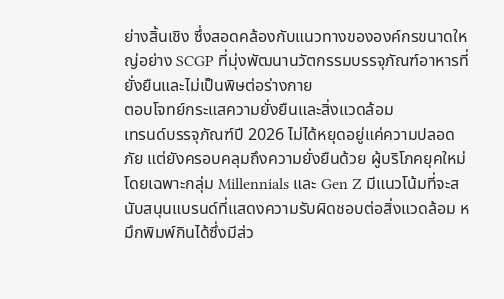ย่างสิ้นเชิง ซึ่งสอดคล้องกับแนวทางขององค์กรขนาดใหญ่อย่าง SCGP ที่มุ่งพัฒนานวัตกรรมบรรจุภัณฑ์อาหารที่ยั่งยืนและไม่เป็นพิษต่อร่างกาย
ตอบโจทย์กระแสความยั่งยืนและสิ่งแวดล้อม
เทรนด์บรรจุภัณฑ์ปี 2026 ไม่ได้หยุดอยู่แค่ความปลอดภัย แต่ยังครอบคลุมถึงความยั่งยืนด้วย ผู้บริโภคยุคใหม่ โดยเฉพาะกลุ่ม Millennials และ Gen Z มีแนวโน้มที่จะสนับสนุนแบรนด์ที่แสดงความรับผิดชอบต่อสิ่งแวดล้อม หมึกพิมพ์กินได้ซึ่งมีส่ว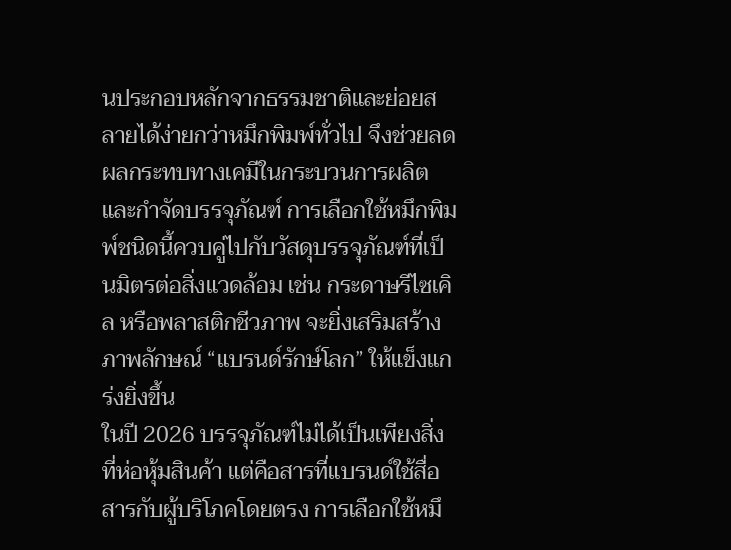นประกอบหลักจากธรรมชาติและย่อยสลายได้ง่ายกว่าหมึกพิมพ์ทั่วไป จึงช่วยลดผลกระทบทางเคมีในกระบวนการผลิตและกำจัดบรรจุภัณฑ์ การเลือกใช้หมึกพิมพ์ชนิดนี้ควบคู่ไปกับวัสดุบรรจุภัณฑ์ที่เป็นมิตรต่อสิ่งแวดล้อม เช่น กระดาษรีไซเคิล หรือพลาสติกชีวภาพ จะยิ่งเสริมสร้างภาพลักษณ์ “แบรนด์รักษ์โลก” ให้แข็งแกร่งยิ่งขึ้น
ในปี 2026 บรรจุภัณฑ์ไม่ได้เป็นเพียงสิ่งที่ห่อหุ้มสินค้า แต่คือสารที่แบรนด์ใช้สื่อสารกับผู้บริโภคโดยตรง การเลือกใช้หมึ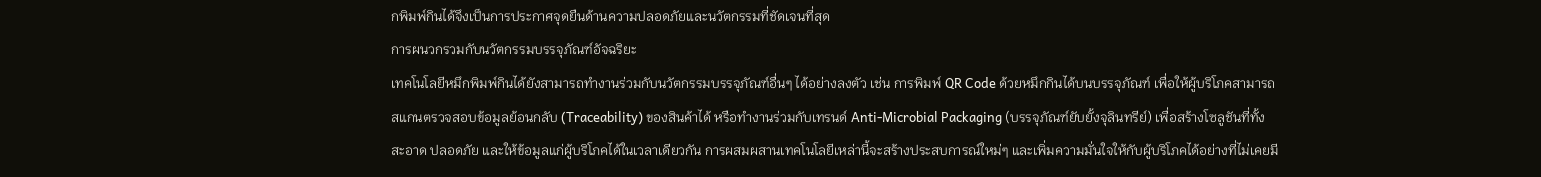กพิมพ์กินได้จึงเป็นการประกาศจุดยืนด้านความปลอดภัยและนวัตกรรมที่ชัดเจนที่สุด
การผนวกรวมกับนวัตกรรมบรรจุภัณฑ์อัจฉริยะ
เทคโนโลยีหมึกพิมพ์กินได้ยังสามารถทำงานร่วมกับนวัตกรรมบรรจุภัณฑ์อื่นๆ ได้อย่างลงตัว เช่น การพิมพ์ QR Code ด้วยหมึกกินได้บนบรรจุภัณฑ์ เพื่อให้ผู้บริโภคสามารถสแกนตรวจสอบข้อมูลย้อนกลับ (Traceability) ของสินค้าได้ หรือทำงานร่วมกับเทรนด์ Anti-Microbial Packaging (บรรจุภัณฑ์ยับยั้งจุลินทรีย์) เพื่อสร้างโซลูชันที่ทั้งสะอาด ปลอดภัย และให้ข้อมูลแก่ผู้บริโภคได้ในเวลาเดียวกัน การผสมผสานเทคโนโลยีเหล่านี้จะสร้างประสบการณ์ใหม่ๆ และเพิ่มความมั่นใจให้กับผู้บริโภคได้อย่างที่ไม่เคยมี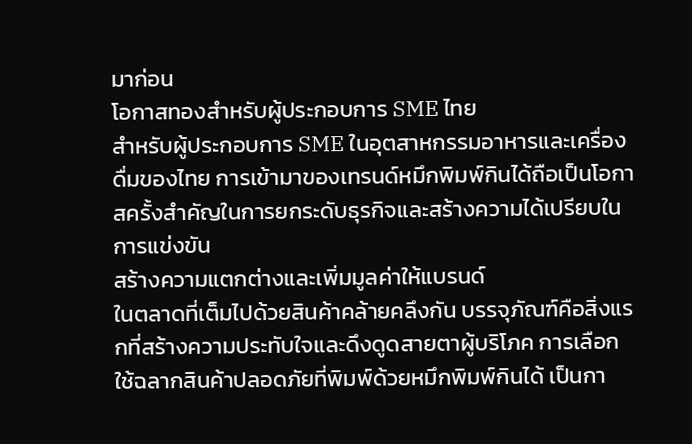มาก่อน
โอกาสทองสำหรับผู้ประกอบการ SME ไทย
สำหรับผู้ประกอบการ SME ในอุตสาหกรรมอาหารและเครื่องดื่มของไทย การเข้ามาของเทรนด์หมึกพิมพ์กินได้ถือเป็นโอกาสครั้งสำคัญในการยกระดับธุรกิจและสร้างความได้เปรียบในการแข่งขัน
สร้างความแตกต่างและเพิ่มมูลค่าให้แบรนด์
ในตลาดที่เต็มไปด้วยสินค้าคล้ายคลึงกัน บรรจุภัณฑ์คือสิ่งแรกที่สร้างความประทับใจและดึงดูดสายตาผู้บริโภค การเลือกใช้ฉลากสินค้าปลอดภัยที่พิมพ์ด้วยหมึกพิมพ์กินได้ เป็นกา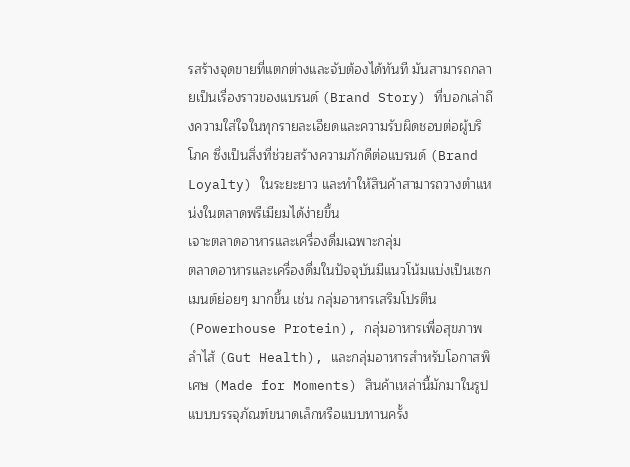รสร้างจุดขายที่แตกต่างและจับต้องได้ทันที มันสามารถกลายเป็นเรื่องราวของแบรนด์ (Brand Story) ที่บอกเล่าถึงความใส่ใจในทุกรายละเอียดและความรับผิดชอบต่อผู้บริโภค ซึ่งเป็นสิ่งที่ช่วยสร้างความภักดีต่อแบรนด์ (Brand Loyalty) ในระยะยาว และทำให้สินค้าสามารถวางตำแหน่งในตลาดพรีเมียมได้ง่ายขึ้น
เจาะตลาดอาหารและเครื่องดื่มเฉพาะกลุ่ม
ตลาดอาหารและเครื่องดื่มในปัจจุบันมีแนวโน้มแบ่งเป็นเซกเมนต์ย่อยๆ มากขึ้น เช่น กลุ่มอาหารเสริมโปรตีน (Powerhouse Protein), กลุ่มอาหารเพื่อสุขภาพลำไส้ (Gut Health), และกลุ่มอาหารสำหรับโอกาสพิเศษ (Made for Moments) สินค้าเหล่านี้มักมาในรูปแบบบรรจุภัณฑ์ขนาดเล็กหรือแบบทานครั้ง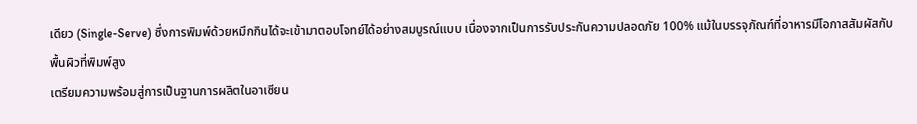เดียว (Single-Serve) ซึ่งการพิมพ์ด้วยหมึกกินได้จะเข้ามาตอบโจทย์ได้อย่างสมบูรณ์แบบ เนื่องจากเป็นการรับประกันความปลอดภัย 100% แม้ในบรรจุภัณฑ์ที่อาหารมีโอกาสสัมผัสกับพื้นผิวที่พิมพ์สูง
เตรียมความพร้อมสู่การเป็นฐานการผลิตในอาเซียน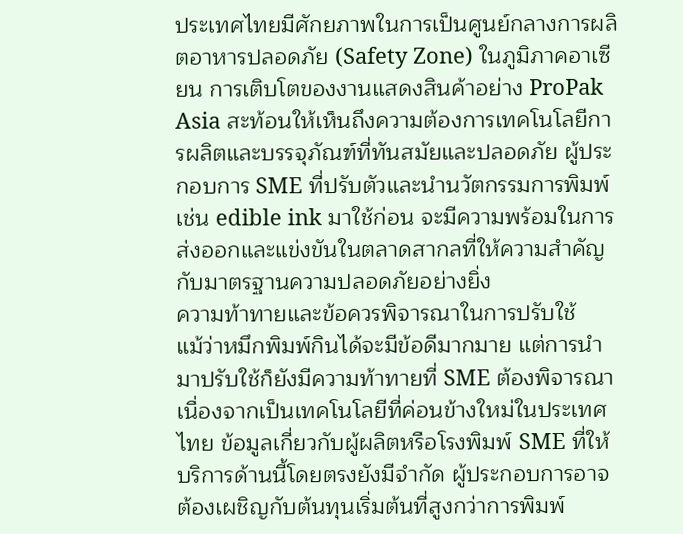ประเทศไทยมีศักยภาพในการเป็นศูนย์กลางการผลิตอาหารปลอดภัย (Safety Zone) ในภูมิภาคอาเซียน การเติบโตของงานแสดงสินค้าอย่าง ProPak Asia สะท้อนให้เห็นถึงความต้องการเทคโนโลยีการผลิตและบรรจุภัณฑ์ที่ทันสมัยและปลอดภัย ผู้ประกอบการ SME ที่ปรับตัวและนำนวัตกรรมการพิมพ์เช่น edible ink มาใช้ก่อน จะมีความพร้อมในการส่งออกและแข่งขันในตลาดสากลที่ให้ความสำคัญกับมาตรฐานความปลอดภัยอย่างยิ่ง
ความท้าทายและข้อควรพิจารณาในการปรับใช้
แม้ว่าหมึกพิมพ์กินได้จะมีข้อดีมากมาย แต่การนำมาปรับใช้ก็ยังมีความท้าทายที่ SME ต้องพิจารณา เนื่องจากเป็นเทคโนโลยีที่ค่อนข้างใหม่ในประเทศไทย ข้อมูลเกี่ยวกับผู้ผลิตหรือโรงพิมพ์ SME ที่ให้บริการด้านนี้โดยตรงยังมีจำกัด ผู้ประกอบการอาจต้องเผชิญกับต้นทุนเริ่มต้นที่สูงกว่าการพิมพ์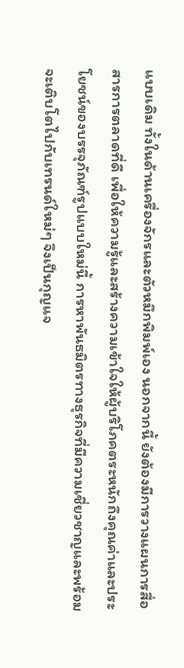แบบเดิม ทั้งในด้านเครื่องจักรและตัวหมึกพิมพ์เอง นอกจากนี้ ยังต้องมีการวางแผนการสื่อสารการตลาดที่ดี เพื่อให้ความรู้และสร้างความเข้าใจให้ผู้บริโภคตระหนักถึงคุณค่าและประโยชน์ของบรรจุภัณฑ์รูปแบบใหม่นี้ การหาพันธมิตรทางธุรกิจที่มีความเชี่ยวชาญและพร้อมจะเติบโตไปกับเทรนด์ใหม่ๆ จึงเป็นกุญแจ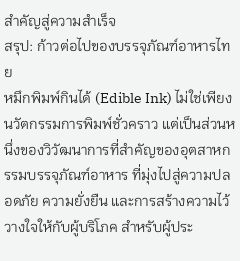สำคัญสู่ความสำเร็จ
สรุป: ก้าวต่อไปของบรรจุภัณฑ์อาหารไทย
หมึกพิมพ์กินได้ (Edible Ink) ไม่ใช่เพียงนวัตกรรมการพิมพ์ชั่วคราว แต่เป็นส่วนหนึ่งของวิวัฒนาการที่สำคัญของอุตสาหกรรมบรรจุภัณฑ์อาหาร ที่มุ่งไปสู่ความปลอดภัย ความยั่งยืน และการสร้างความไว้วางใจให้กับผู้บริโภค สำหรับผู้ประ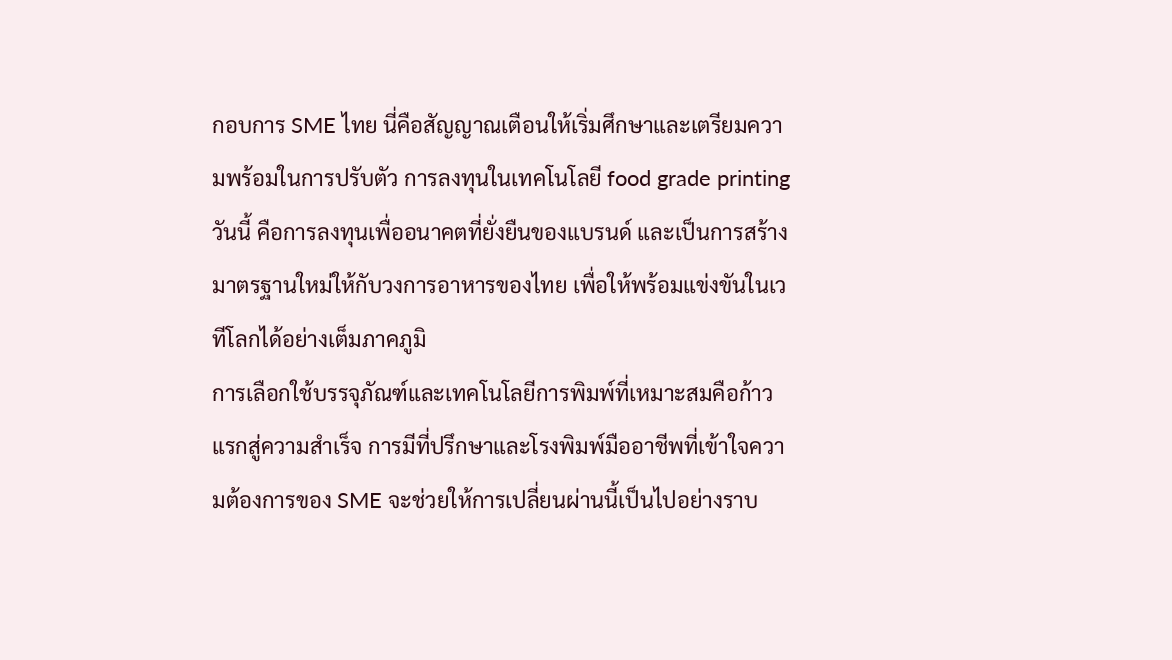กอบการ SME ไทย นี่คือสัญญาณเตือนให้เริ่มศึกษาและเตรียมความพร้อมในการปรับตัว การลงทุนในเทคโนโลยี food grade printing วันนี้ คือการลงทุนเพื่ออนาคตที่ยั่งยืนของแบรนด์ และเป็นการสร้างมาตรฐานใหม่ให้กับวงการอาหารของไทย เพื่อให้พร้อมแข่งขันในเวทีโลกได้อย่างเต็มภาคภูมิ
การเลือกใช้บรรจุภัณฑ์และเทคโนโลยีการพิมพ์ที่เหมาะสมคือก้าวแรกสู่ความสำเร็จ การมีที่ปรึกษาและโรงพิมพ์มืออาชีพที่เข้าใจความต้องการของ SME จะช่วยให้การเปลี่ยนผ่านนี้เป็นไปอย่างราบ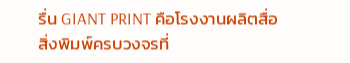รื่น GIANT PRINT คือโรงงานผลิตสื่อสิ่งพิมพ์ครบวงจรที่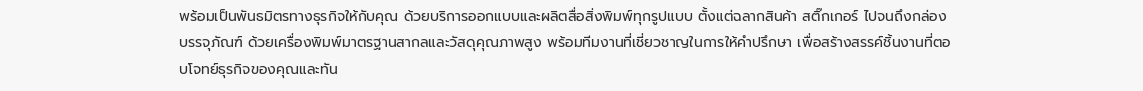พร้อมเป็นพันธมิตรทางธุรกิจให้กับคุณ ด้วยบริการออกแบบและผลิตสื่อสิ่งพิมพ์ทุกรูปแบบ ตั้งแต่ฉลากสินค้า สติ๊กเกอร์ ไปจนถึงกล่องบรรจุภัณฑ์ ด้วยเครื่องพิมพ์มาตรฐานสากลและวัสดุคุณภาพสูง พร้อมทีมงานที่เชี่ยวชาญในการให้คำปรึกษา เพื่อสร้างสรรค์ชิ้นงานที่ตอบโจทย์ธุรกิจของคุณและทัน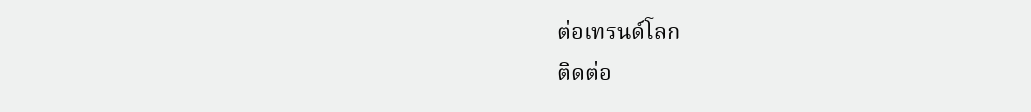ต่อเทรนด์โลก
ติดต่อ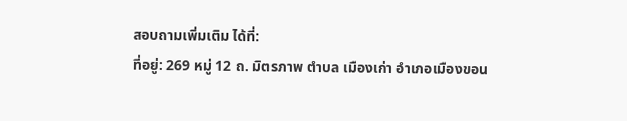สอบถามเพิ่มเติม ได้ที่:
ที่อยู่: 269 หมู่ 12 ถ. มิตรภาพ ตำบล เมืองเก่า อำเภอเมืองขอน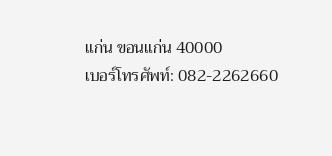แก่น ขอนแก่น 40000
เบอร์โทรศัพท์: 082-2262660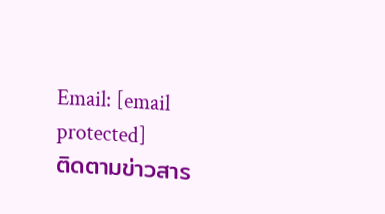Email: [email protected]
ติดตามข่าวสาร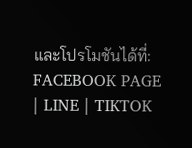และโปรโมชันได้ที่:
FACEBOOK PAGE | LINE | TIKTOK